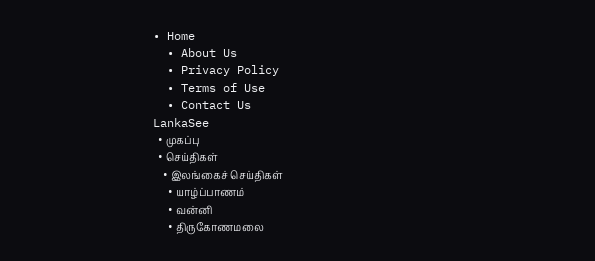• Home
  • About Us
  • Privacy Policy
  • Terms of Use
  • Contact Us
LankaSee
  • முகப்பு
  • செய்திகள்
    • இலங்கைச் செய்திகள்
      • யாழ்ப்பாணம்
      • வன்னி
      • திருகோணமலை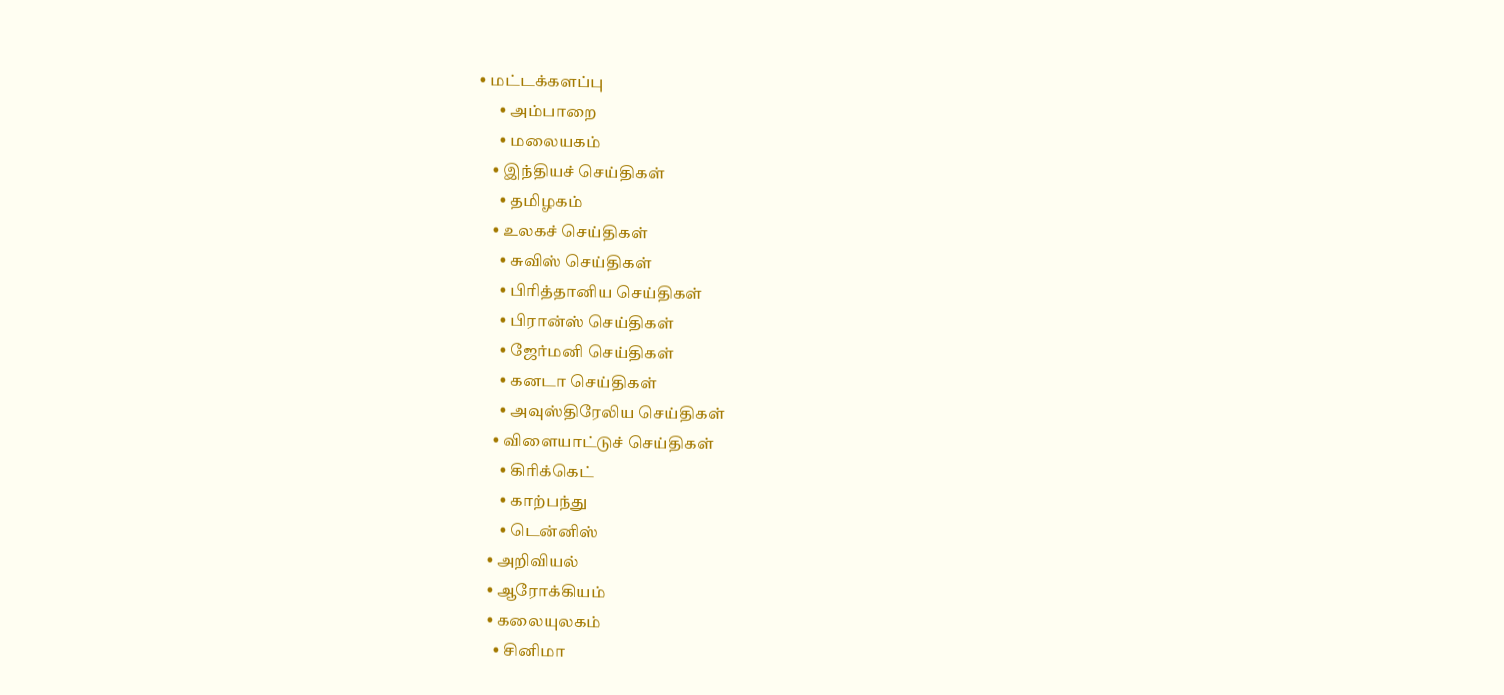• மட்டக்களப்பு
      • அம்பாறை
      • மலையகம்
    • இந்தியச் செய்திகள்
      • தமிழகம்
    • உலகச் செய்திகள்
      • சுவிஸ் செய்திகள்
      • பிரித்தானிய செய்திகள்
      • பிரான்ஸ் செய்திகள்
      • ஜேர்மனி செய்திகள்
      • கனடா செய்திகள்
      • அவுஸ்திரேலிய செய்திகள்
    • விளையாட்டுச் செய்திகள்
      • கிரிக்கெட்
      • காற்பந்து
      • டென்னிஸ்
  • அறிவியல்
  • ஆரோக்கியம்
  • கலையுலகம்
    • சினிமா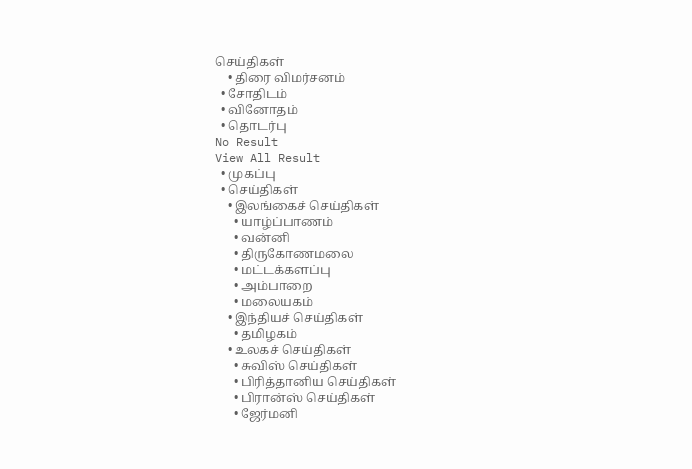செய்திகள்
    • திரை விமர்சனம்
  • சோதிடம்
  • வினோதம்
  • தொடர்பு
No Result
View All Result
  • முகப்பு
  • செய்திகள்
    • இலங்கைச் செய்திகள்
      • யாழ்ப்பாணம்
      • வன்னி
      • திருகோணமலை
      • மட்டக்களப்பு
      • அம்பாறை
      • மலையகம்
    • இந்தியச் செய்திகள்
      • தமிழகம்
    • உலகச் செய்திகள்
      • சுவிஸ் செய்திகள்
      • பிரித்தானிய செய்திகள்
      • பிரான்ஸ் செய்திகள்
      • ஜேர்மனி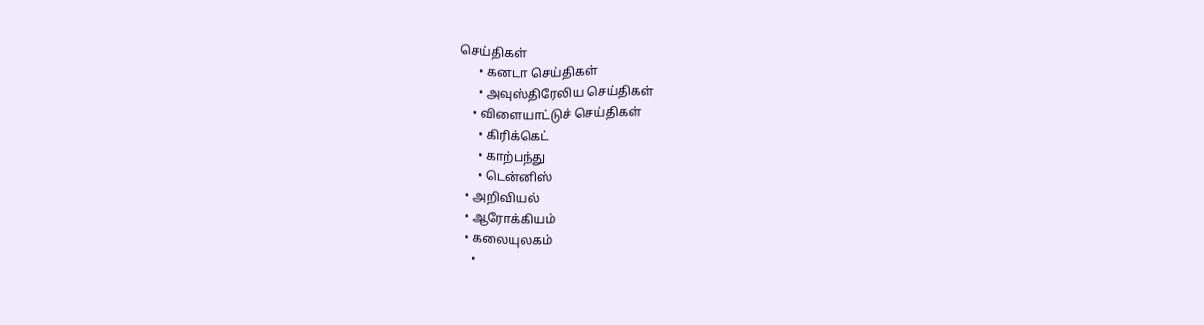செய்திகள்
      • கனடா செய்திகள்
      • அவுஸ்திரேலிய செய்திகள்
    • விளையாட்டுச் செய்திகள்
      • கிரிக்கெட்
      • காற்பந்து
      • டென்னிஸ்
  • அறிவியல்
  • ஆரோக்கியம்
  • கலையுலகம்
    •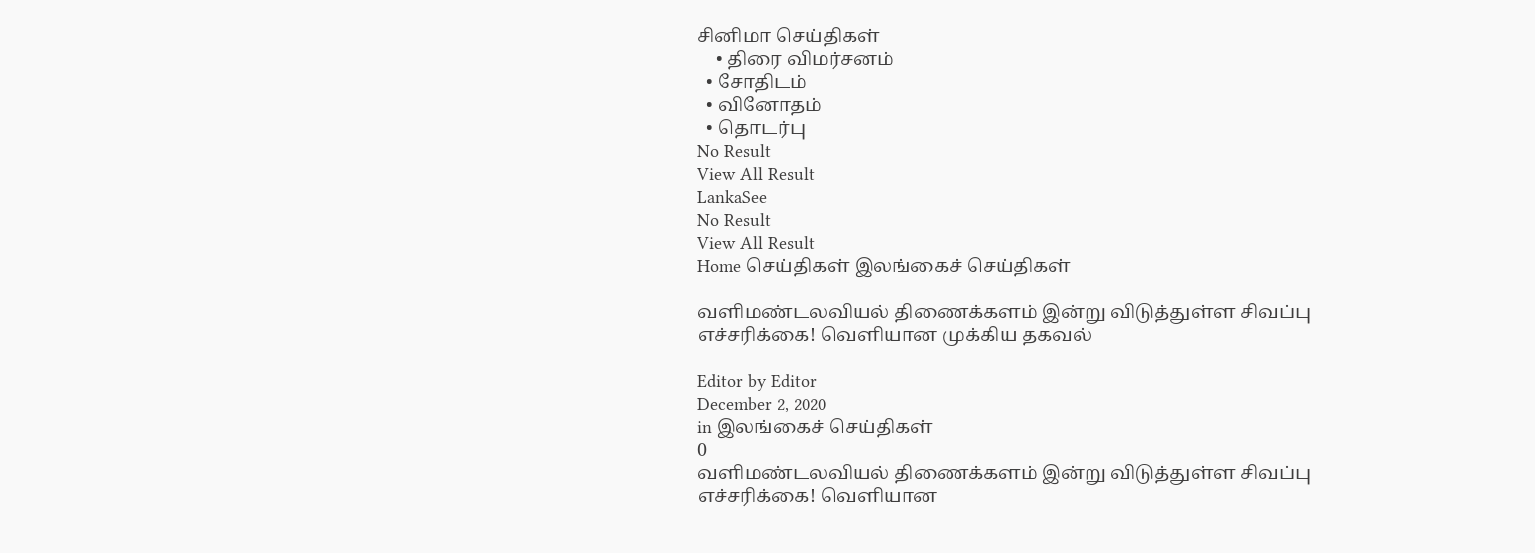சினிமா செய்திகள்
    • திரை விமர்சனம்
  • சோதிடம்
  • வினோதம்
  • தொடர்பு
No Result
View All Result
LankaSee
No Result
View All Result
Home செய்திகள் இலங்கைச் செய்திகள்

வளிமண்டலவியல் திணைக்களம் இன்று விடுத்துள்ள சிவப்பு எச்சரிக்கை! வெளியான முக்கிய தகவல்

Editor by Editor
December 2, 2020
in இலங்கைச் செய்திகள்
0
வளிமண்டலவியல் திணைக்களம் இன்று விடுத்துள்ள சிவப்பு எச்சரிக்கை! வெளியான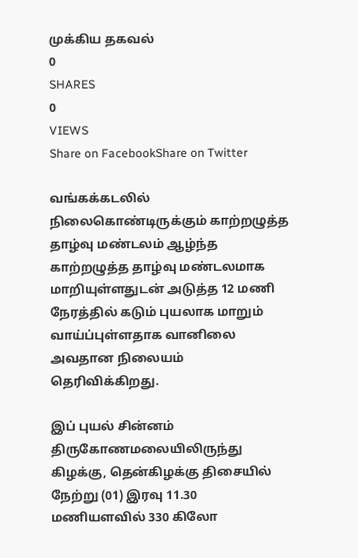முக்கிய தகவல்
0
SHARES
0
VIEWS
Share on FacebookShare on Twitter

வங்கக்கடலில் நிலைகொண்டிருக்கும் காற்றழுத்த தாழ்வு மண்டலம் ஆழ்ந்த காற்றழுத்த தாழ்வு மண்டலமாக மாறியுள்ளதுடன் அடுத்த 12 மணி நேரத்தில் கடும் புயலாக மாறும் வாய்ப்புள்ளதாக வானிலை அவதான நிலையம் தெரிவிக்கிறது.

இப் புயல் சின்னம் திருகோணமலையிலிருந்து கிழக்கு, தென்கிழக்கு திசையில் நேற்று (01) இரவு 11.30 மணியளவில் 330 கிலோ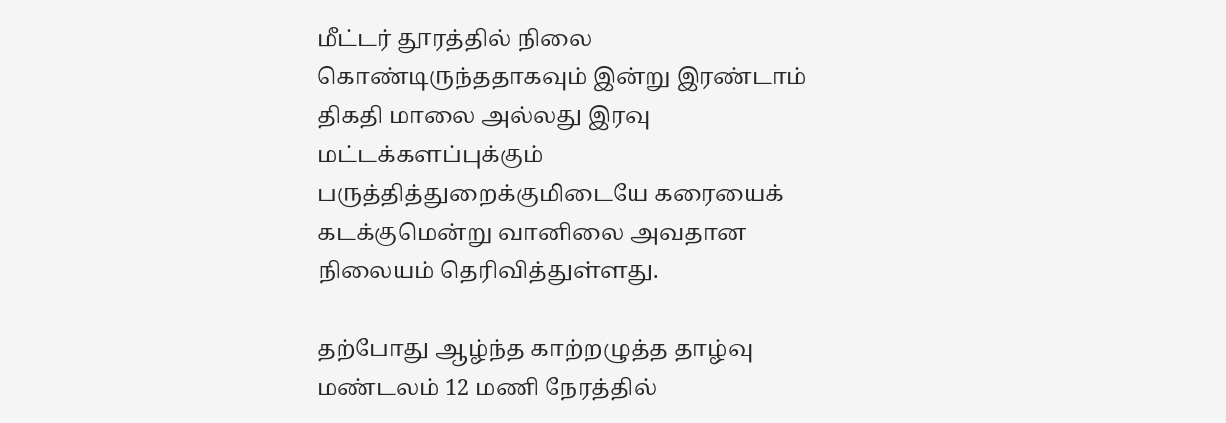மீட்டர் தூரத்தில் நிலை கொண்டிருந்ததாகவும் இன்று இரண்டாம் திகதி மாலை அல்லது இரவு மட்டக்களப்புக்கும் பருத்தித்துறைக்குமிடையே கரையைக் கடக்குமென்று வானிலை அவதான நிலையம் தெரிவித்துள்ளது.

தற்போது ஆழ்ந்த காற்றழுத்த தாழ்வு மண்டலம் 12 மணி நேரத்தில்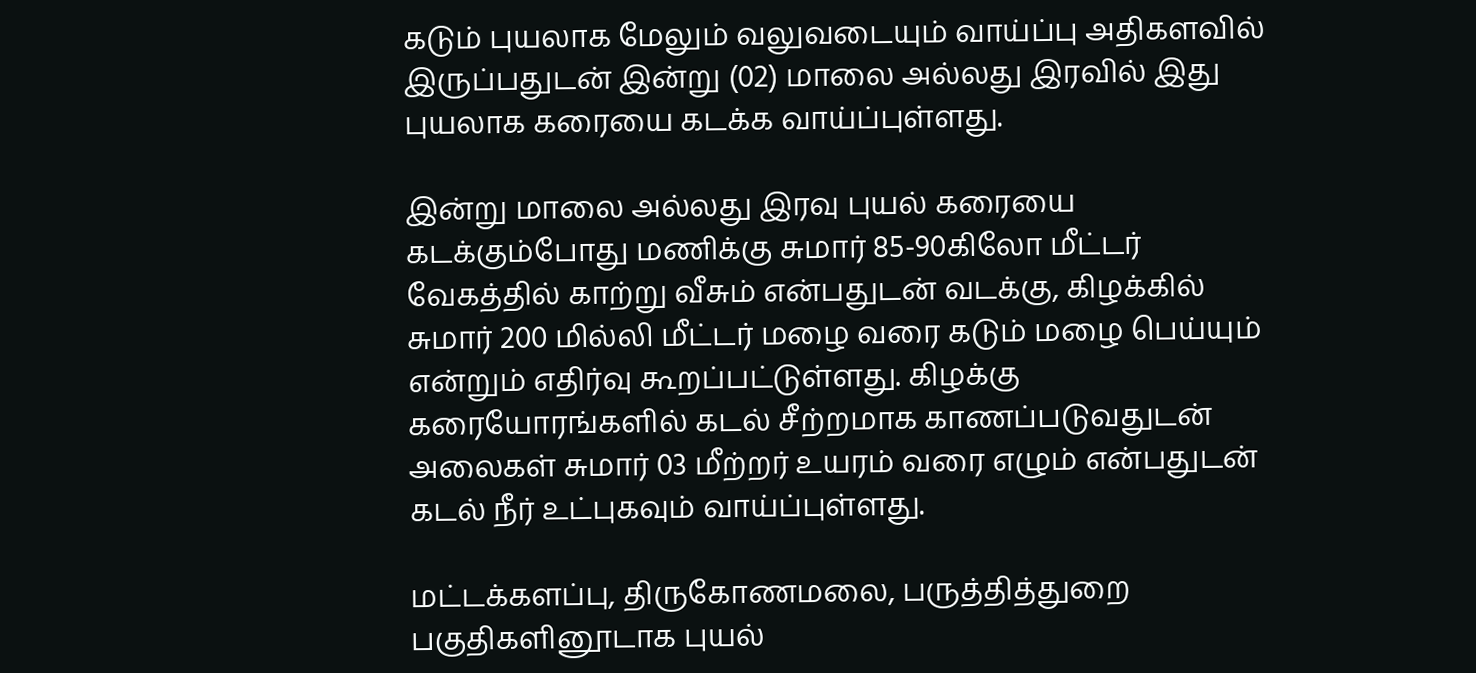கடும் புயலாக மேலும் வலுவடையும் வாய்ப்பு அதிகளவில் இருப்பதுடன் இன்று (02) மாலை அல்லது இரவில் இது புயலாக கரையை கடக்க வாய்ப்புள்ளது.

இன்று மாலை அல்லது இரவு புயல் கரையை கடக்கும்போது மணிக்கு சுமார் 85-90கிலோ மீட்டர் வேகத்தில் காற்று வீசும் என்பதுடன் வடக்கு, கிழக்கில் சுமார் 200 மில்லி மீட்டர் மழை வரை கடும் மழை பெய்யும் என்றும் எதிர்வு கூறப்பட்டுள்ளது. கிழக்கு கரையோரங்களில் கடல் சீற்றமாக காணப்படுவதுடன் அலைகள் சுமார் 03 மீற்றர் உயரம் வரை எழும் என்பதுடன் கடல் நீர் உட்புகவும் வாய்ப்புள்ளது.

மட்டக்களப்பு, திருகோணமலை, பருத்தித்துறை பகுதிகளினூடாக புயல்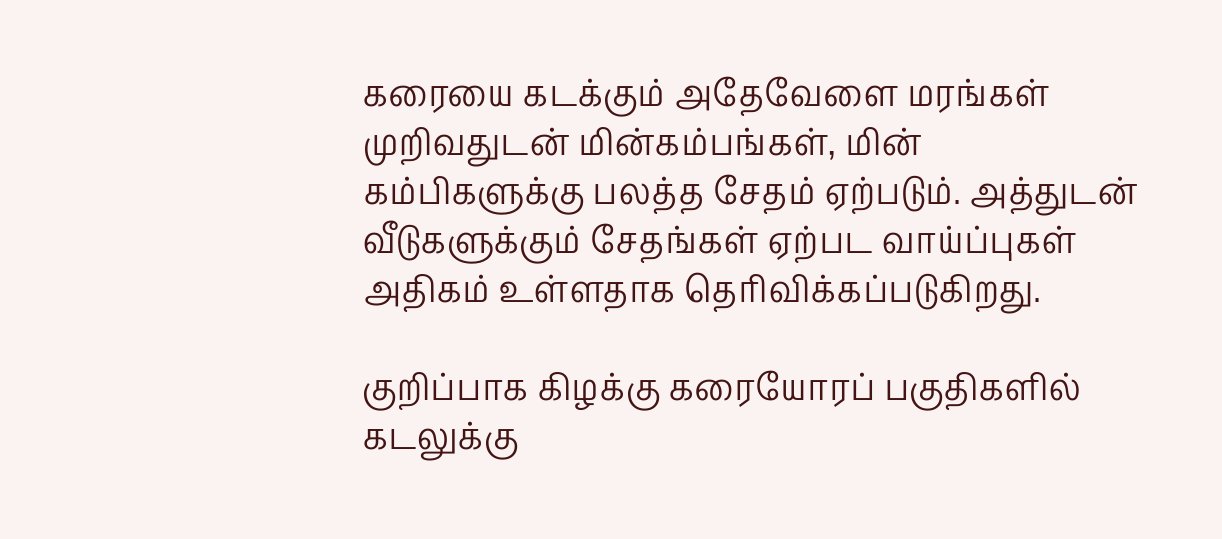கரையை கடக்கும் அதேவேளை மரங்கள் முறிவதுடன் மின்கம்பங்கள், மின் கம்பிகளுக்கு பலத்த சேதம் ஏற்படும். அத்துடன் வீடுகளுக்கும் சேதங்கள் ஏற்பட வாய்ப்புகள் அதிகம் உள்ளதாக தெரிவிக்கப்படுகிறது.

குறிப்பாக கிழக்கு கரையோரப் பகுதிகளில் கடலுக்கு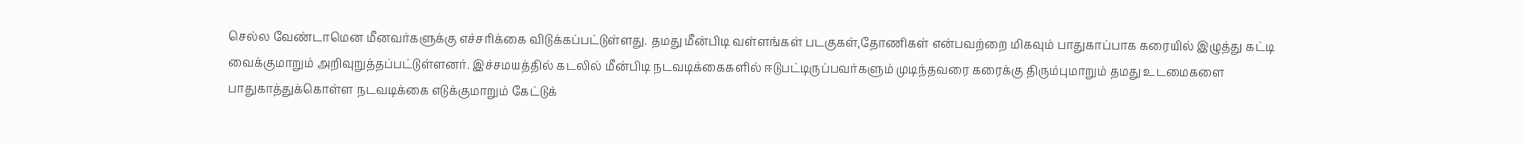செல்ல வேண்டாமென மீனவர்களுக்கு எச்சரிக்கை விடுக்கப்பட்டுள்ளது. தமது மீன்பிடி வள்ளங்கள் படகுகள்,தோணிகள் என்பவற்றை மிகவும் பாதுகாப்பாக கரையில் இழுத்து கட்டி வைக்குமாறும் அறிவுறுத்தப்பட்டுள்ளனர். இச்சமயத்தில் கடலில் மீன்பிடி நடவடிக்கைகளில் ஈடுபட்டிருப்பவர்களும் முடிந்தவரை கரைக்கு திரும்புமாறும் தமது உடமைகளை பாதுகாத்துக்கொள்ள நடவடிக்கை எடுக்குமாறும் கேட்டுக்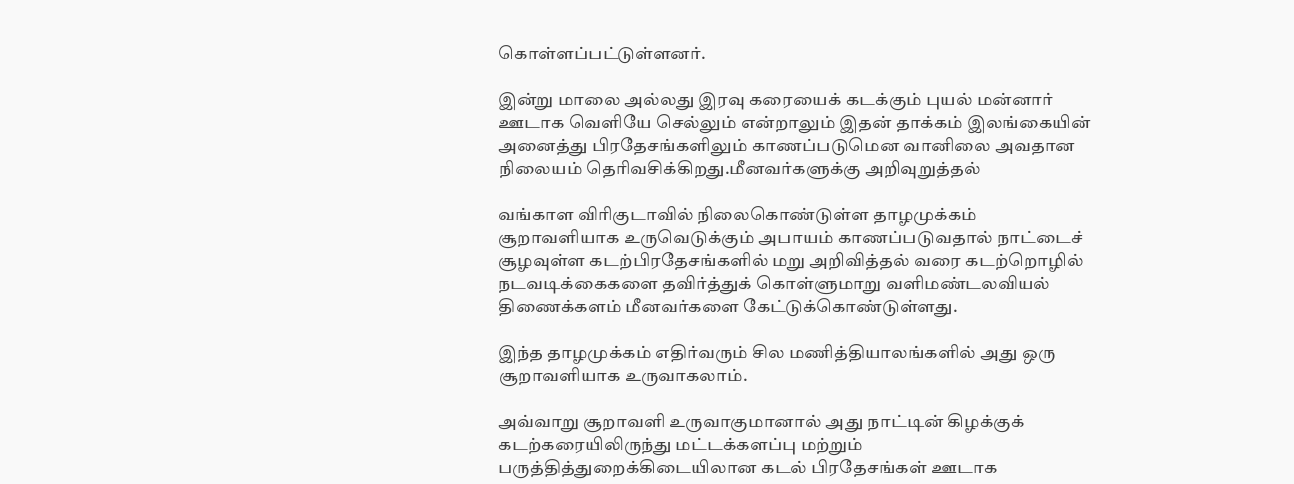கொள்ளப்பட்டுள்ளனர்.

இன்று மாலை அல்லது இரவு கரையைக் கடக்கும் புயல் மன்னார் ஊடாக வெளியே செல்லும் என்றாலும் இதன் தாக்கம் இலங்கையின் அனைத்து பிரதேசங்களிலும் காணப்படுமென வானிலை அவதான நிலையம் தெரிவசிக்கிறது.மீனவர்களுக்கு அறிவுறுத்தல்

வங்காள விரிகுடாவில் நிலைகொண்டுள்ள தாழமுக்கம் சூறாவளியாக உருவெடுக்கும் அபாயம் காணப்படுவதால் நாட்டைச் சூழவுள்ள கடற்பிரதேசங்களில் மறு அறிவித்தல் வரை கடற்றொழில் நடவடிக்கைகளை தவிர்த்துக் கொள்ளுமாறு வளிமண்டலவியல் திணைக்களம் மீனவர்களை கேட்டுக்கொண்டுள்ளது.

இந்த தாழமுக்கம் எதிர்வரும் சில மணித்தியாலங்களில் அது ஒரு சூறாவளியாக உருவாகலாம்.

அவ்வாறு சூறாவளி உருவாகுமானால் அது நாட்டின் கிழக்குக் கடற்கரையிலிருந்து மட்டக்களப்பு மற்றும் பருத்தித்துறைக்கிடையிலான கடல் பிரதேசங்கள் ஊடாக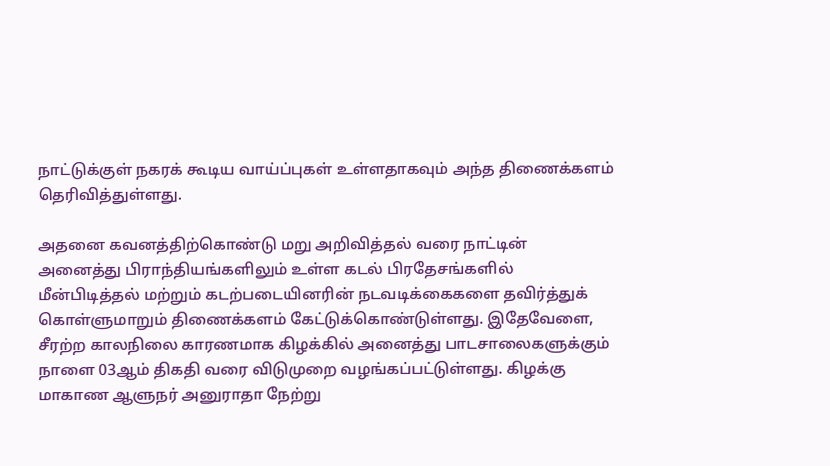நாட்டுக்குள் நகரக் கூடிய வாய்ப்புகள் உள்ளதாகவும் அந்த திணைக்களம் தெரிவித்துள்ளது.

அதனை கவனத்திற்கொண்டு மறு அறிவித்தல் வரை நாட்டின் அனைத்து பிராந்தியங்களிலும் உள்ள கடல் பிரதேசங்களில் மீன்பிடித்தல் மற்றும் கடற்படையினரின் நடவடிக்கைகளை தவிர்த்துக் கொள்ளுமாறும் திணைக்களம் கேட்டுக்கொண்டுள்ளது. இதேவேளை, சீரற்ற காலநிலை காரணமாக கிழக்கில் அனைத்து பாடசாலைகளுக்கும் நாளை 03ஆம் திகதி வரை விடுமுறை வழங்கப்பட்டுள்ளது. கிழக்கு மாகாண ஆளுநர் அனுராதா நேற்று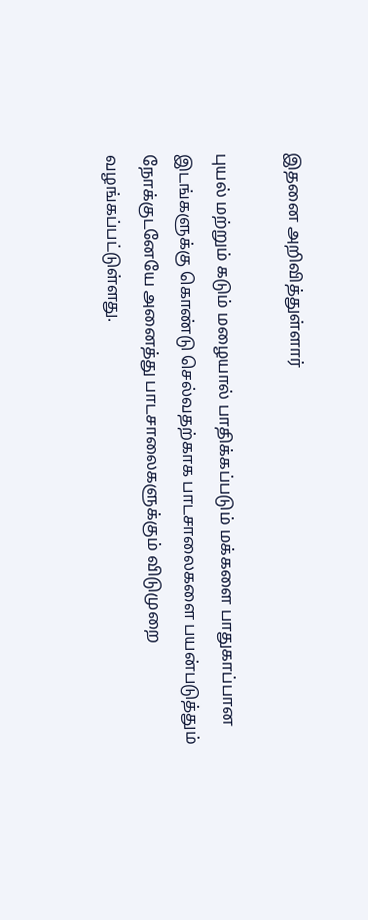இதனை அறிவித்துள்ளார்

புயல் மற்றும் கடும் மழையால் பாதிக்கப்படும் மக்களை பாதுகாப்பான இடங்களுக்கு கொண்டு செல்வதற்காக பாடசாலைகளை பயன்படுத்தும் நோக்குடனேயே அனைத்து பாடசாலைகளுக்கும் விடுமுறை வழங்கப்பட்டுள்ளது.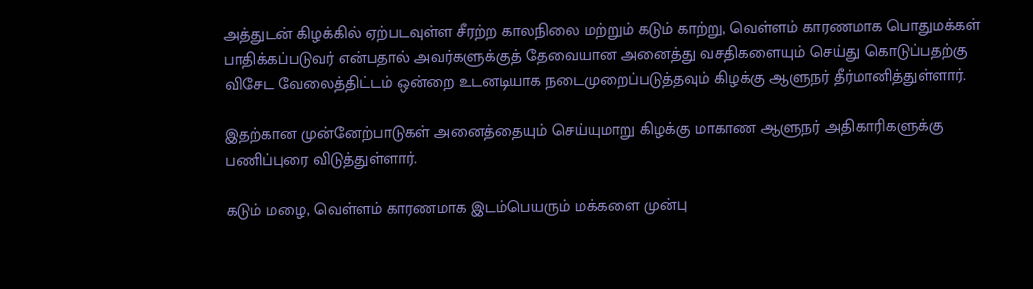அத்துடன் கிழக்கில் ஏற்படவுள்ள சீரற்ற காலநிலை மற்றும் கடும் காற்று, வெள்ளம் காரணமாக பொதுமக்கள் பாதிக்கப்படுவர் என்பதால் அவர்களுக்குத் தேவையான அனைத்து வசதிகளையும் செய்து கொடுப்பதற்கு விசேட வேலைத்திட்டம் ஒன்றை உடனடியாக நடைமுறைப்படுத்தவும் கிழக்கு ஆளுநர் தீர்மானித்துள்ளார்.

இதற்கான முன்னேற்பாடுகள் அனைத்தையும் செய்யுமாறு கிழக்கு மாகாண ஆளுநர் அதிகாரிகளுக்கு பணிப்புரை விடுத்துள்ளார்.

கடும் மழை, வெள்ளம் காரணமாக இடம்பெயரும் மக்களை முன்பு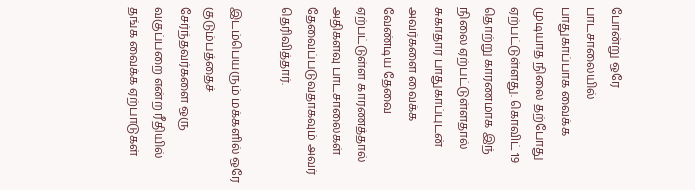போன்று ஒரே பாடசாலையில் பாதுகாப்பாக வைக்க முடியாத நிலை தற்போது ஏற்பட்டுள்ளது. கொவிட் 19 தொற்று காரணமாக இந் நிலை ஏற்பட்டுள்ளதால் சுகாதார பாதுகாப்புடன் அவர்களை வைக்க வேண்டிய தேவை ஏற்பட்டுள்ள காரணத்தால் அதிகளவு பாடசாலைகள் தேவைப்படுவதாகவும் அவர் தெரிவித்தார்.

இடம்பெயரும் மக்களில் ஒரே குடும்பத்தைச் சேர்ந்தவர்களை ஒரு வகுப்பறை என்ற ரீதியில் தங்க வைக்க ஏற்பாடுகள்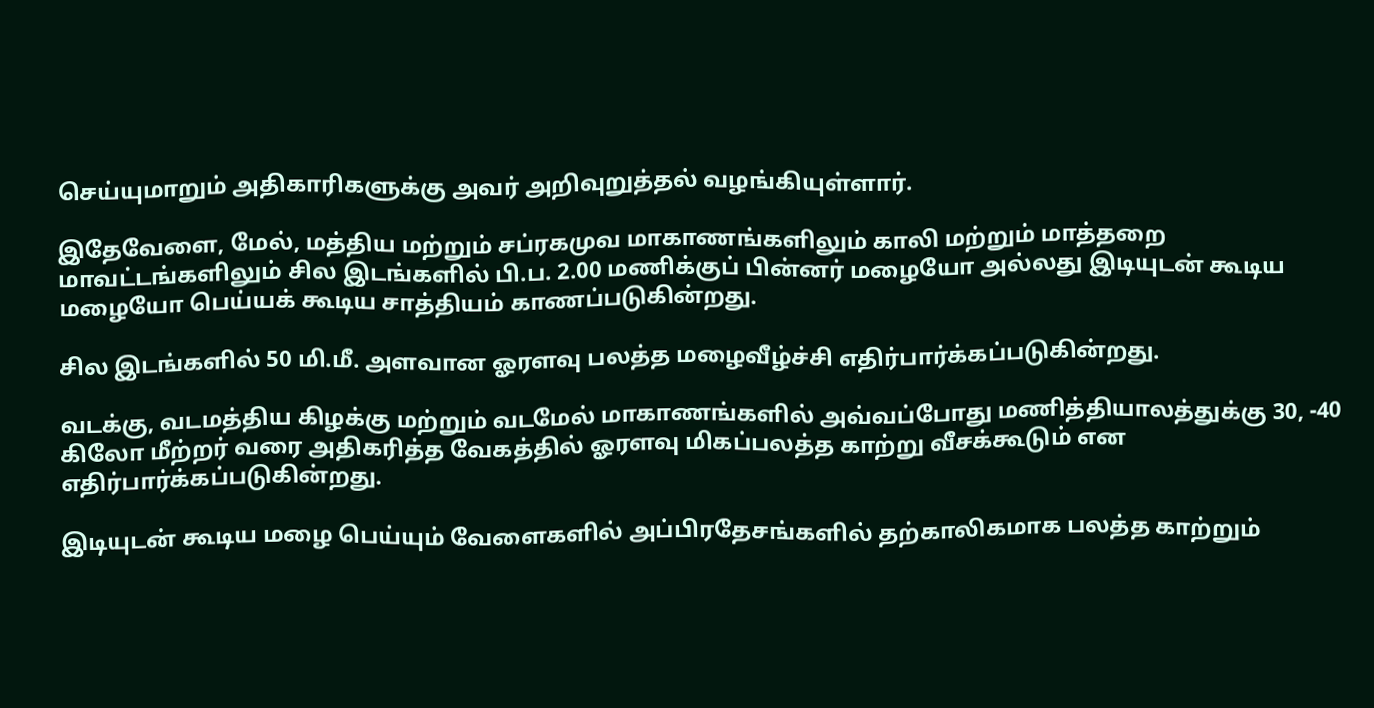செய்யுமாறும் அதிகாரிகளுக்கு அவர் அறிவுறுத்தல் வழங்கியுள்ளார்.

இதேவேளை, மேல், மத்திய மற்றும் சப்ரகமுவ மாகாணங்களிலும் காலி மற்றும் மாத்தறை மாவட்டங்களிலும் சில இடங்களில் பி.ப. 2.00 மணிக்குப் பின்னர் மழையோ அல்லது இடியுடன் கூடிய மழையோ பெய்யக் கூடிய சாத்தியம் காணப்படுகின்றது.

சில இடங்களில் 50 மி.மீ. அளவான ஓரளவு பலத்த மழைவீழ்ச்சி எதிர்பார்க்கப்படுகின்றது.

வடக்கு, வடமத்திய கிழக்கு மற்றும் வடமேல் மாகாணங்களில் அவ்வப்போது மணித்தியாலத்துக்கு 30, -40 கிலோ மீற்றர் வரை அதிகரித்த வேகத்தில் ஓரளவு மிகப்பலத்த காற்று வீசக்கூடும் என எதிர்பார்க்கப்படுகின்றது.

இடியுடன் கூடிய மழை பெய்யும் வேளைகளில் அப்பிரதேசங்களில் தற்காலிகமாக பலத்த காற்றும்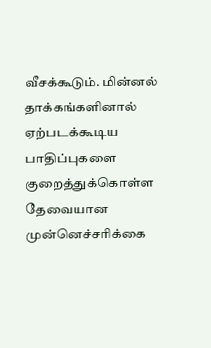வீசக்கூடும். மின்னல் தாக்கங்களினால் ஏற்படக்கூடிய பாதிப்புகளை குறைத்துக்கொள்ள தேவையான முன்னெச்சரிக்கை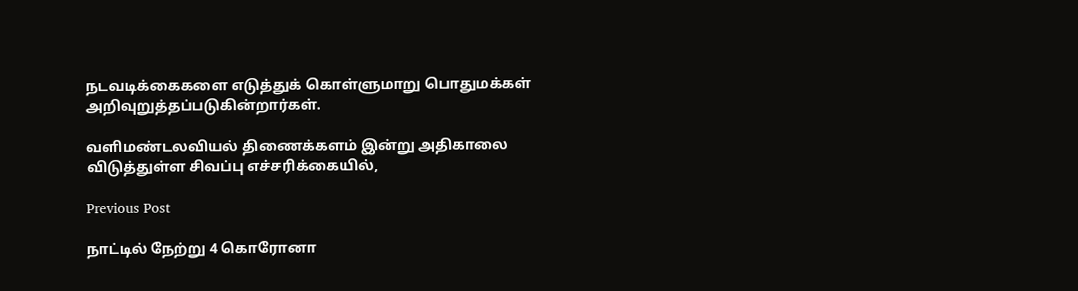நடவடிக்கைகளை எடுத்துக் கொள்ளுமாறு பொதுமக்கள் அறிவுறுத்தப்படுகின்றார்கள்.

வளிமண்டலவியல் திணைக்களம் இன்று அதிகாலை விடுத்துள்ள சிவப்பு எச்சரிக்கையில்,

Previous Post

நாட்டில் நேற்று 4 கொரோனா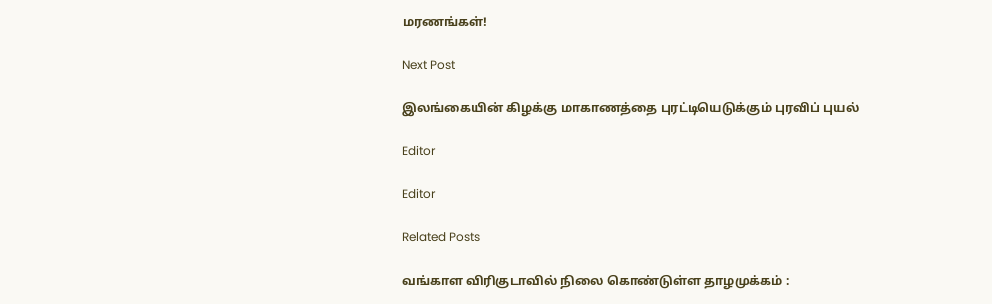மரணங்கள்!

Next Post

இலங்கையின் கிழக்கு மாகாணத்தை புரட்டியெடுக்கும் புரவிப் புயல்

Editor

Editor

Related Posts

வங்காள விரிகுடாவில் நிலை கொண்டுள்ள தாழமுக்கம் :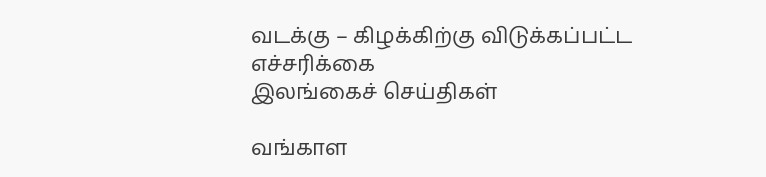வடக்கு – கிழக்கிற்கு விடுக்கப்பட்ட எச்சரிக்கை
இலங்கைச் செய்திகள்

வங்காள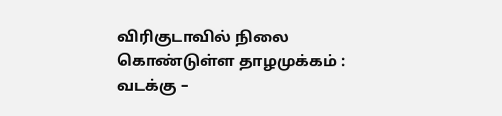விரிகுடாவில் நிலை கொண்டுள்ள தாழமுக்கம் : வடக்கு –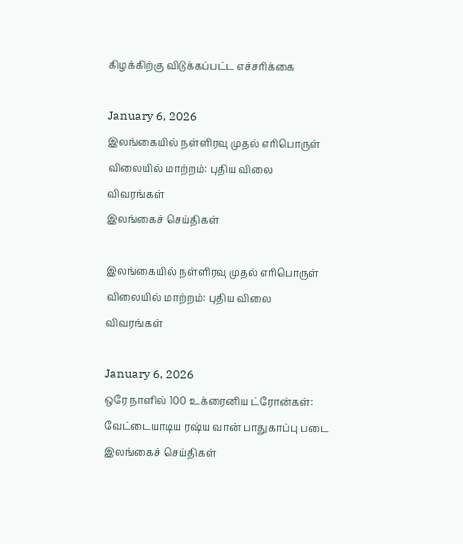கிழக்கிற்கு விடுக்கப்பட்ட எச்சரிக்கை

January 6, 2026
இலங்கையில் நள்ளிரவு முதல் எரிபொருள் விலையில் மாற்றம்: புதிய விலை விவரங்கள்
இலங்கைச் செய்திகள்

இலங்கையில் நள்ளிரவு முதல் எரிபொருள் விலையில் மாற்றம்: புதிய விலை விவரங்கள்

January 6, 2026
ஒரே நாளில் 100 உக்ரைனிய ட்ரோன்கள்: வேட்டையாடிய ரஷ்ய வான் பாதுகாப்பு படை
இலங்கைச் செய்திகள்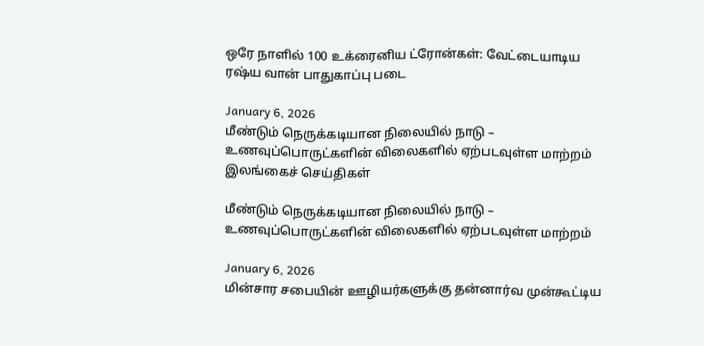ஒரே நாளில் 100 உக்ரைனிய ட்ரோன்கள்: வேட்டையாடிய ரஷ்ய வான் பாதுகாப்பு படை

January 6, 2026
மீண்டும் நெருக்கடியான நிலையில் நாடு – உணவுப்பொருட்களின் விலைகளில் ஏற்படவுள்ள மாற்றம்
இலங்கைச் செய்திகள்

மீண்டும் நெருக்கடியான நிலையில் நாடு – உணவுப்பொருட்களின் விலைகளில் ஏற்படவுள்ள மாற்றம்

January 6, 2026
மின்சார சபையின் ஊழியர்களுக்கு தன்னார்வ முன்கூட்டிய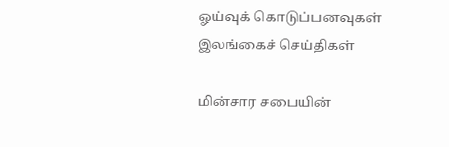ஓய்வுக் கொடுப்பனவுகள்
இலங்கைச் செய்திகள்

மின்சார சபையின்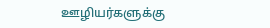ஊழியர்களுக்கு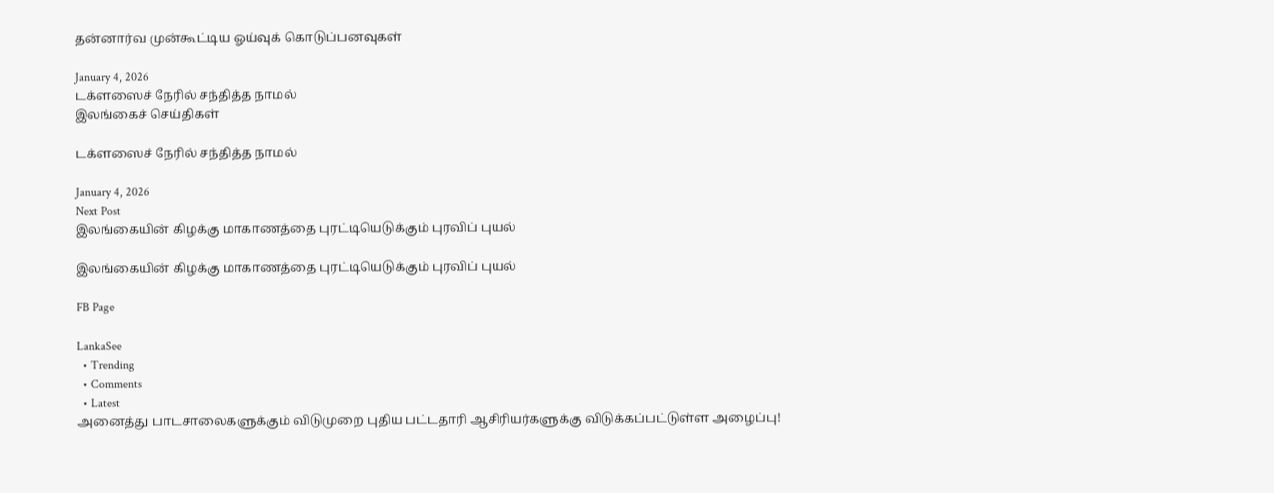தன்னார்வ முன்கூட்டிய ஓய்வுக் கொடுப்பனவுகள்

January 4, 2026
டக்ளஸைச் நேரில் சந்தித்த நாமல்
இலங்கைச் செய்திகள்

டக்ளஸைச் நேரில் சந்தித்த நாமல்

January 4, 2026
Next Post
இலங்கையின் கிழக்கு மாகாணத்தை புரட்டியெடுக்கும் புரவிப் புயல்

இலங்கையின் கிழக்கு மாகாணத்தை புரட்டியெடுக்கும் புரவிப் புயல்

FB Page

LankaSee
  • Trending
  • Comments
  • Latest
அனைத்து பாடசாலைகளுக்கும் விடுமுறை புதிய பட்டதாரி ஆசிரியர்களுக்கு விடுக்கப்பட்டுள்ள அழைப்பு!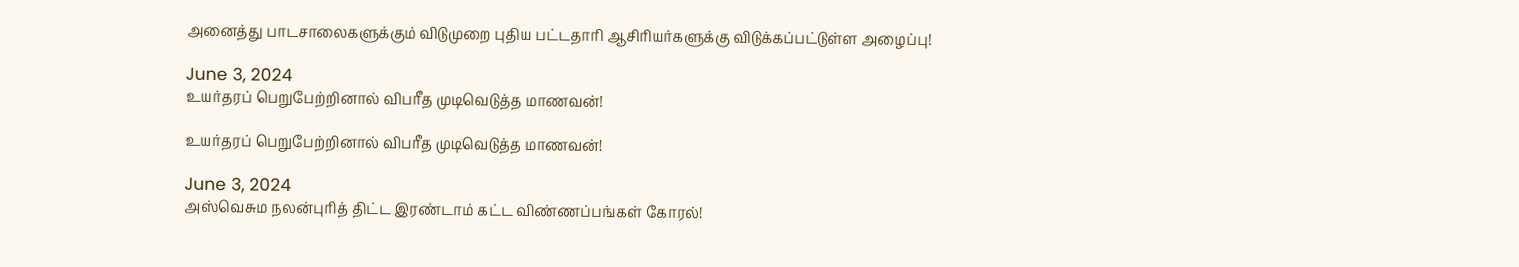அனைத்து பாடசாலைகளுக்கும் விடுமுறை புதிய பட்டதாரி ஆசிரியர்களுக்கு விடுக்கப்பட்டுள்ள அழைப்பு!

June 3, 2024
உயர்தரப் பெறுபேற்றினால் விபரீத முடிவெடுத்த மாணவன்!

உயர்தரப் பெறுபேற்றினால் விபரீத முடிவெடுத்த மாணவன்!

June 3, 2024
அஸ்வெசும நலன்புரித் திட்ட இரண்டாம் கட்ட விண்ணப்பங்கள் கோரல்!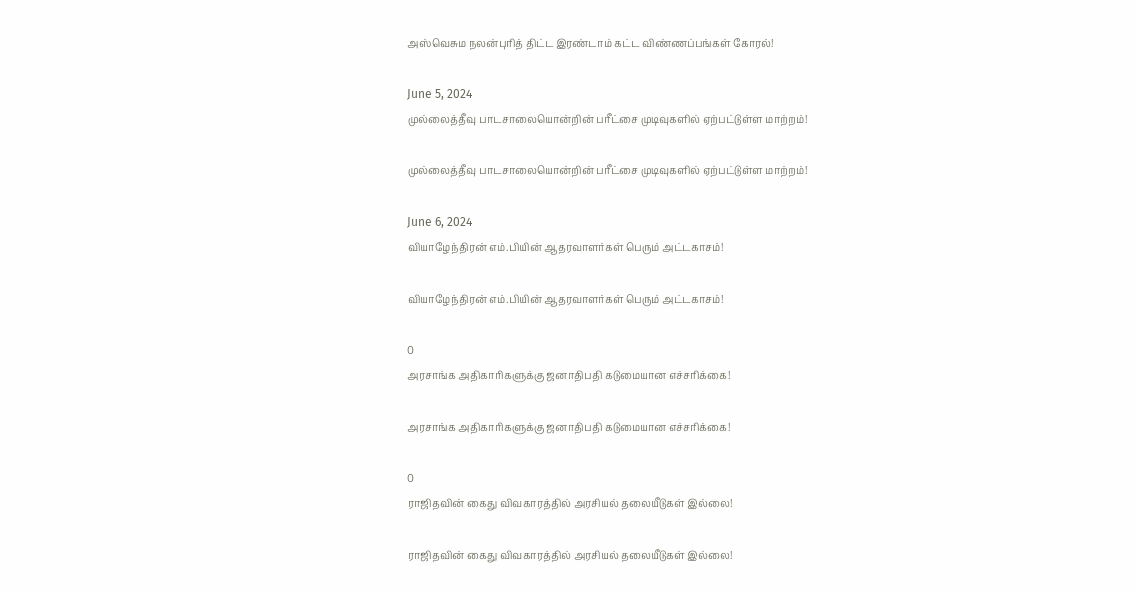அஸ்வெசும நலன்புரித் திட்ட இரண்டாம் கட்ட விண்ணப்பங்கள் கோரல்!

June 5, 2024
முல்லைத்தீவு பாடசாலையொன்றின் பரீட்சை முடிவுகளில் ஏற்பட்டுள்ள மாற்றம்!

முல்லைத்தீவு பாடசாலையொன்றின் பரீட்சை முடிவுகளில் ஏற்பட்டுள்ள மாற்றம்!

June 6, 2024
வியாழேந்திரன் எம்.பியின் ஆதரவாளர்கள் பெரும் அட்டகாசம்!

வியாழேந்திரன் எம்.பியின் ஆதரவாளர்கள் பெரும் அட்டகாசம்!

0
அரசாங்க அதிகாரிகளுக்கு ஜனாதிபதி கடுமையான எச்சரிக்கை!

அரசாங்க அதிகாரிகளுக்கு ஜனாதிபதி கடுமையான எச்சரிக்கை!

0
ராஜிதவின் கைது விவகாரத்தில் அரசியல் தலையீடுகள் இல்லை!

ராஜிதவின் கைது விவகாரத்தில் அரசியல் தலையீடுகள் இல்லை!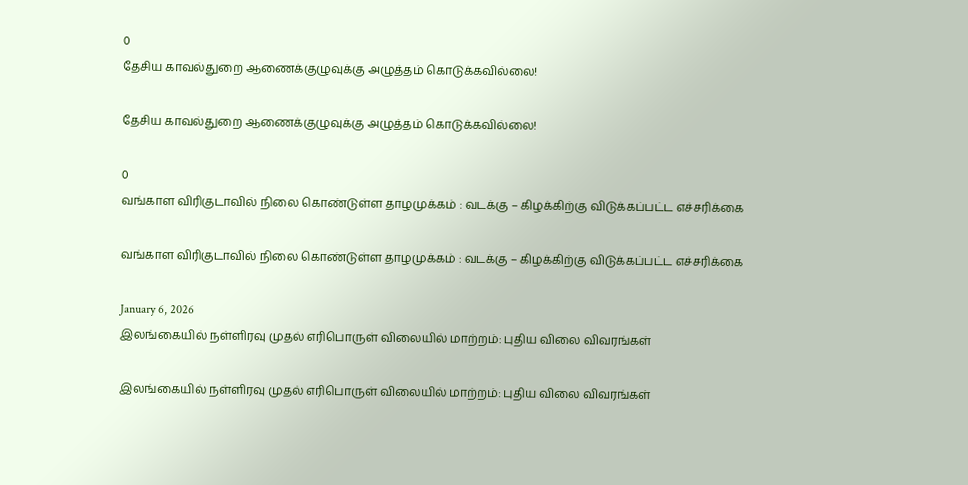0
தேசிய காவல்துறை ஆணைக்குழுவுக்கு அழுத்தம் கொடுக்கவில்லை!

தேசிய காவல்துறை ஆணைக்குழுவுக்கு அழுத்தம் கொடுக்கவில்லை!

0
வங்காள விரிகுடாவில் நிலை கொண்டுள்ள தாழமுக்கம் : வடக்கு – கிழக்கிற்கு விடுக்கப்பட்ட எச்சரிக்கை

வங்காள விரிகுடாவில் நிலை கொண்டுள்ள தாழமுக்கம் : வடக்கு – கிழக்கிற்கு விடுக்கப்பட்ட எச்சரிக்கை

January 6, 2026
இலங்கையில் நள்ளிரவு முதல் எரிபொருள் விலையில் மாற்றம்: புதிய விலை விவரங்கள்

இலங்கையில் நள்ளிரவு முதல் எரிபொருள் விலையில் மாற்றம்: புதிய விலை விவரங்கள்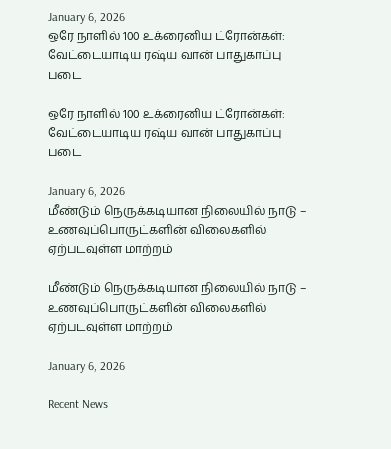January 6, 2026
ஒரே நாளில் 100 உக்ரைனிய ட்ரோன்கள்: வேட்டையாடிய ரஷ்ய வான் பாதுகாப்பு படை

ஒரே நாளில் 100 உக்ரைனிய ட்ரோன்கள்: வேட்டையாடிய ரஷ்ய வான் பாதுகாப்பு படை

January 6, 2026
மீண்டும் நெருக்கடியான நிலையில் நாடு – உணவுப்பொருட்களின் விலைகளில் ஏற்படவுள்ள மாற்றம்

மீண்டும் நெருக்கடியான நிலையில் நாடு – உணவுப்பொருட்களின் விலைகளில் ஏற்படவுள்ள மாற்றம்

January 6, 2026

Recent News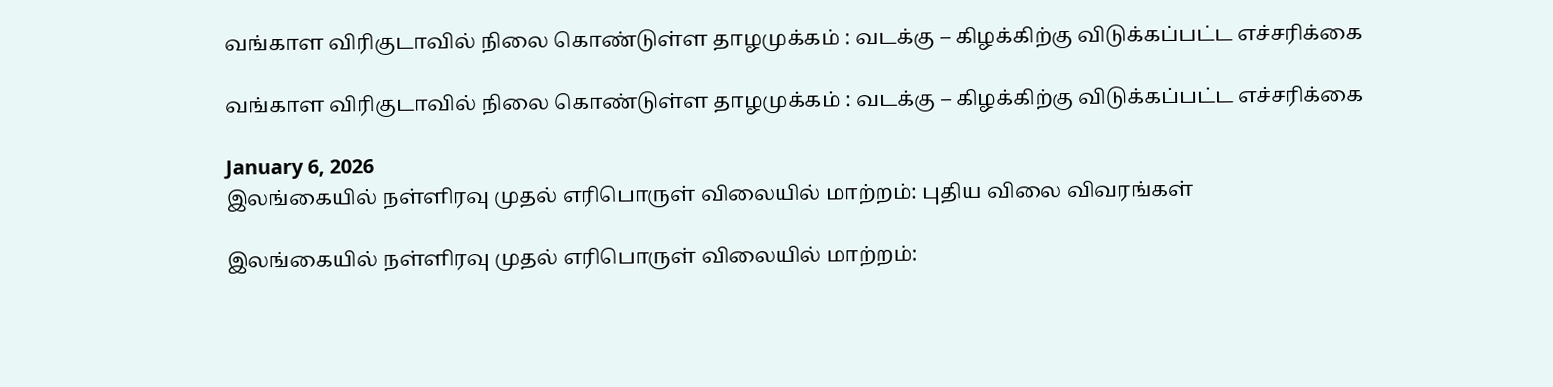வங்காள விரிகுடாவில் நிலை கொண்டுள்ள தாழமுக்கம் : வடக்கு – கிழக்கிற்கு விடுக்கப்பட்ட எச்சரிக்கை

வங்காள விரிகுடாவில் நிலை கொண்டுள்ள தாழமுக்கம் : வடக்கு – கிழக்கிற்கு விடுக்கப்பட்ட எச்சரிக்கை

January 6, 2026
இலங்கையில் நள்ளிரவு முதல் எரிபொருள் விலையில் மாற்றம்: புதிய விலை விவரங்கள்

இலங்கையில் நள்ளிரவு முதல் எரிபொருள் விலையில் மாற்றம்: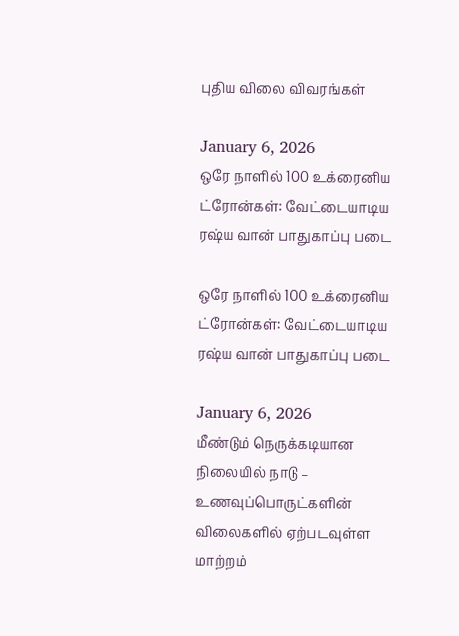புதிய விலை விவரங்கள்

January 6, 2026
ஒரே நாளில் 100 உக்ரைனிய ட்ரோன்கள்: வேட்டையாடிய ரஷ்ய வான் பாதுகாப்பு படை

ஒரே நாளில் 100 உக்ரைனிய ட்ரோன்கள்: வேட்டையாடிய ரஷ்ய வான் பாதுகாப்பு படை

January 6, 2026
மீண்டும் நெருக்கடியான நிலையில் நாடு – உணவுப்பொருட்களின் விலைகளில் ஏற்படவுள்ள மாற்றம்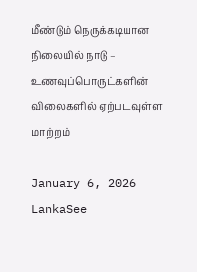மீண்டும் நெருக்கடியான நிலையில் நாடு – உணவுப்பொருட்களின் விலைகளில் ஏற்படவுள்ள மாற்றம்

January 6, 2026
LankaSee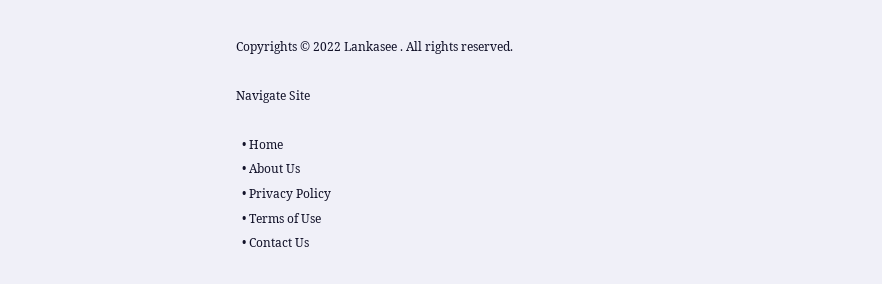Copyrights © 2022 Lankasee . All rights reserved.

Navigate Site

  • Home
  • About Us
  • Privacy Policy
  • Terms of Use
  • Contact Us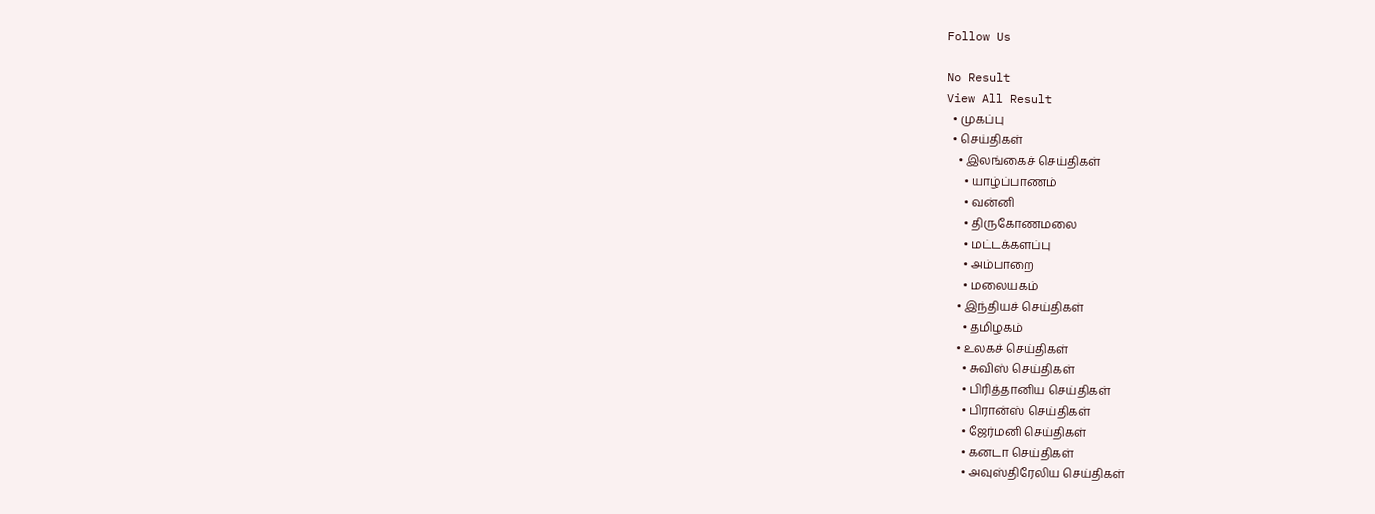Follow Us

No Result
View All Result
  • முகப்பு
  • செய்திகள்
    • இலங்கைச் செய்திகள்
      • யாழ்ப்பாணம்
      • வன்னி
      • திருகோணமலை
      • மட்டக்களப்பு
      • அம்பாறை
      • மலையகம்
    • இந்தியச் செய்திகள்
      • தமிழகம்
    • உலகச் செய்திகள்
      • சுவிஸ் செய்திகள்
      • பிரித்தானிய செய்திகள்
      • பிரான்ஸ் செய்திகள்
      • ஜேர்மனி செய்திகள்
      • கனடா செய்திகள்
      • அவுஸ்திரேலிய செய்திகள்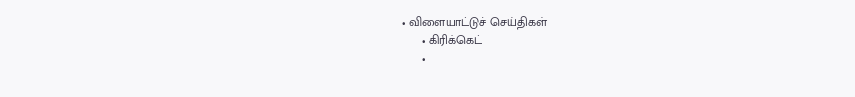• விளையாட்டுச் செய்திகள்
      • கிரிக்கெட்
      •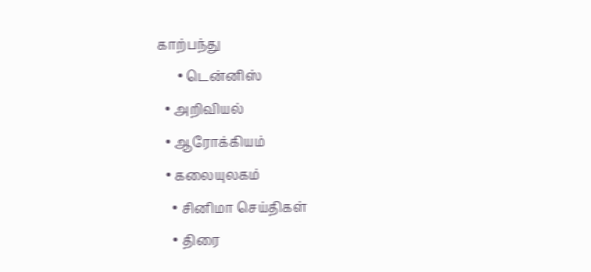காற்பந்து
      • டென்னிஸ்
  • அறிவியல்
  • ஆரோக்கியம்
  • கலையுலகம்
    • சினிமா செய்திகள்
    • திரை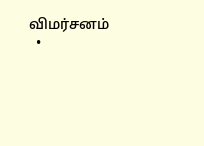விமர்சனம்
  •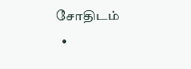சோதிடம்
  •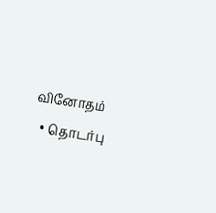வினோதம்
  • தொடர்பு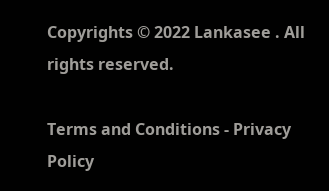Copyrights © 2022 Lankasee . All rights reserved.

Terms and Conditions - Privacy Policy